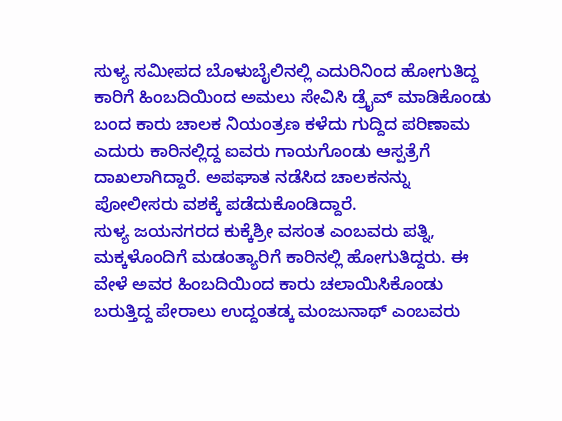ಸುಳ್ಯ ಸಮೀಪದ ಬೊಳುಬೈಲಿನಲ್ಲಿ ಎದುರಿನಿಂದ ಹೋಗುತಿದ್ದ ಕಾರಿಗೆ ಹಿಂಬದಿಯಿಂದ ಅಮಲು ಸೇವಿಸಿ ಡ್ರೈವ್ ಮಾಡಿಕೊಂಡು ಬಂದ ಕಾರು ಚಾಲಕ ನಿಯಂತ್ರಣ ಕಳೆದು ಗುದ್ದಿದ ಪರಿಣಾಮ ಎದುರು ಕಾರಿನಲ್ಲಿದ್ದ ಐವರು ಗಾಯಗೊಂಡು ಆಸ್ಪತ್ರೆಗೆ ದಾಖಲಾಗಿದ್ದಾರೆ. ಅಪಘಾತ ನಡೆಸಿದ ಚಾಲಕನನ್ನು ಪೋಲೀಸರು ವಶಕ್ಕೆ ಪಡೆದುಕೊಂಡಿದ್ದಾರೆ.
ಸುಳ್ಯ ಜಯನಗರದ ಕುಕ್ಕೆಶ್ರೀ ವಸಂತ ಎಂಬವರು ಪತ್ನಿ, ಮಕ್ಕಳೊಂದಿಗೆ ಮಡಂತ್ಯಾರಿಗೆ ಕಾರಿನಲ್ಲಿ ಹೋಗುತಿದ್ದರು. ಈ ವೇಳೆ ಅವರ ಹಿಂಬದಿಯಿಂದ ಕಾರು ಚಲಾಯಿಸಿಕೊಂಡು ಬರುತ್ತಿದ್ದ ಪೇರಾಲು ಉದ್ದಂತಡ್ಕ ಮಂಜುನಾಥ್ ಎಂಬವರು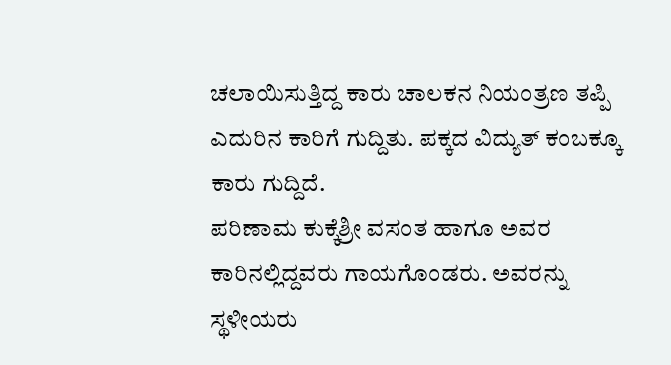ಚಲಾಯಿಸುತ್ತಿದ್ದ ಕಾರು ಚಾಲಕನ ನಿಯಂತ್ರಣ ತಪ್ಪಿ ಎದುರಿನ ಕಾರಿಗೆ ಗುದ್ದಿತು. ಪಕ್ಕದ ವಿದ್ಯುತ್ ಕಂಬಕ್ಕೂ ಕಾರು ಗುದ್ದಿದೆ.
ಪರಿಣಾಮ ಕುಕ್ಕೆಶ್ರೀ ವಸಂತ ಹಾಗೂ ಅವರ ಕಾರಿನಲ್ಲಿದ್ದವರು ಗಾಯಗೊಂಡರು. ಅವರನ್ನು ಸ್ಥಳೀಯರು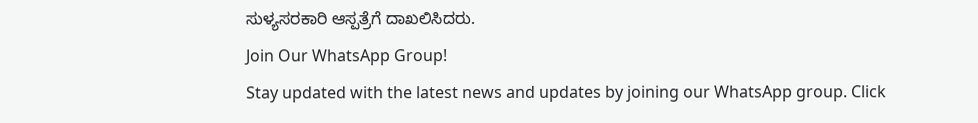ಸುಳ್ಯಸರಕಾರಿ ಆಸ್ಪತ್ರೆಗೆ ದಾಖಲಿಸಿದರು.
Join Our WhatsApp Group!
Stay updated with the latest news and updates by joining our WhatsApp group. Click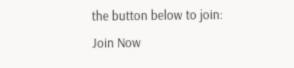the button below to join:
Join Now